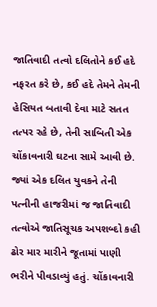જાતિવાદી તત્વો દલિતોને કઈ હદે નફરત કરે છે, કઈ હદે તેમને તેમની હેસિયત બતાવી દેવા માટે સતત તત્પર રહે છે, તેની સાબિતી એક ચોંકાવનારી ઘટના સામે આવી છે. જ્યાં એક દલિત યુવકને તેની પત્નીની હાજરીમાં જ જાતિવાદી તત્વોએ જાતિસૂચક અપશબ્દો કહી ઢોર માર મારીને જૂતામાં પાણી ભરીને પીવડાવ્યું હતું. ચોંકાવનારી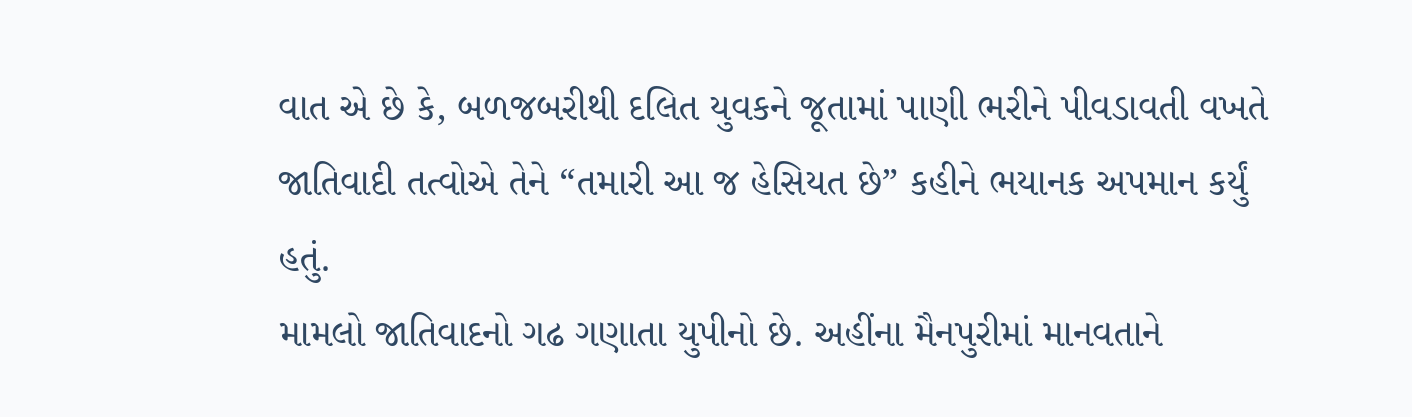વાત એ છે કે, બળજબરીથી દલિત યુવકને જૂતામાં પાણી ભરીને પીવડાવતી વખતે જાતિવાદી તત્વોએ તેને “તમારી આ જ હેસિયત છે” કહીને ભયાનક અપમાન કર્યું હતું.
મામલો જાતિવાદનો ગઢ ગણાતા યુપીનો છે. અહીંના મૈનપુરીમાં માનવતાને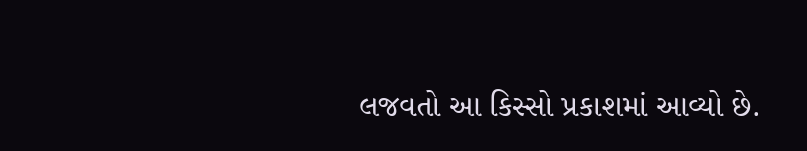લજવતો આ કિસ્સો પ્રકાશમાં આવ્યો છે.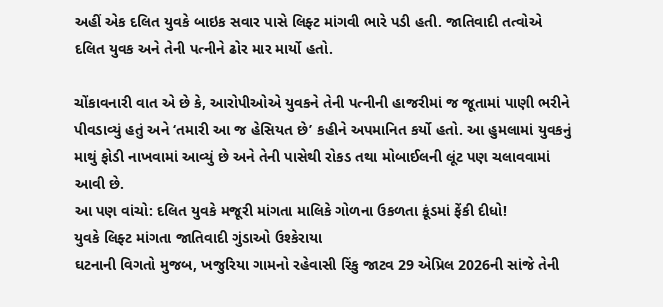અહીં એક દલિત યુવકે બાઇક સવાર પાસે લિફ્ટ માંગવી ભારે પડી હતી. જાતિવાદી તત્વોએ દલિત યુવક અને તેની પત્નીને ઢોર માર માર્યો હતો.

ચોંકાવનારી વાત એ છે કે, આરોપીઓએ યુવકને તેની પત્નીની હાજરીમાં જ જૂતામાં પાણી ભરીને પીવડાવ્યું હતું અને ‘તમારી આ જ હેસિયત છે’ કહીને અપમાનિત કર્યો હતો. આ હુમલામાં યુવકનું માથું ફોડી નાખવામાં આવ્યું છે અને તેની પાસેથી રોકડ તથા મોબાઈલની લૂંટ પણ ચલાવવામાં આવી છે.
આ પણ વાંચો: દલિત યુવકે મજૂરી માંગતા માલિકે ગોળના ઉકળતા કૂંડમાં ફેંકી દીધો!
યુવકે લિફ્ટ માંગતા જાતિવાદી ગુંડાઓ ઉશ્કેરાયા
ઘટનાની વિગતો મુજબ, ખજુરિયા ગામનો રહેવાસી રિંકુ જાટવ 29 એપ્રિલ 2026ની સાંજે તેની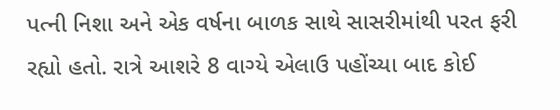પત્ની નિશા અને એક વર્ષના બાળક સાથે સાસરીમાંથી પરત ફરી રહ્યો હતો. રાત્રે આશરે 8 વાગ્યે એલાઉ પહોંચ્યા બાદ કોઈ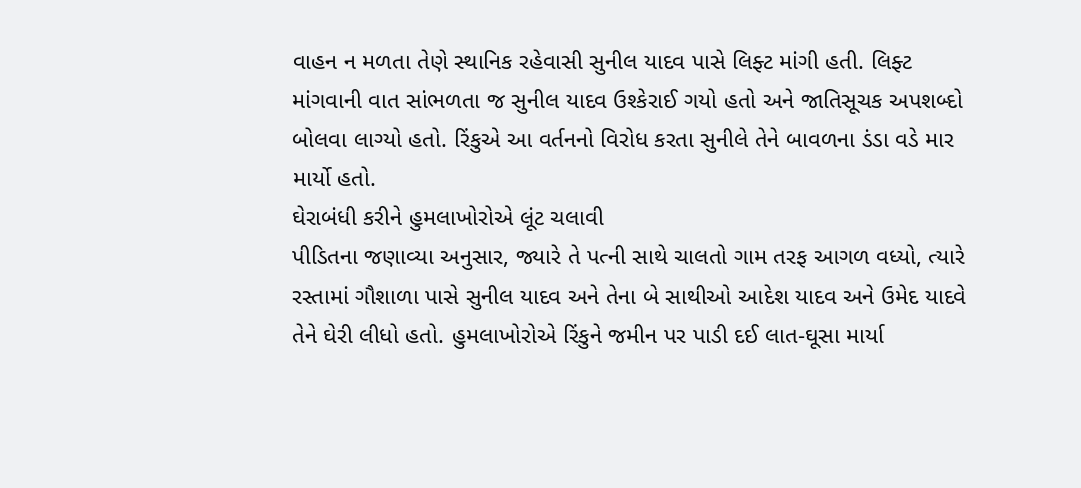વાહન ન મળતા તેણે સ્થાનિક રહેવાસી સુનીલ યાદવ પાસે લિફ્ટ માંગી હતી. લિફ્ટ માંગવાની વાત સાંભળતા જ સુનીલ યાદવ ઉશ્કેરાઈ ગયો હતો અને જાતિસૂચક અપશબ્દો બોલવા લાગ્યો હતો. રિંકુએ આ વર્તનનો વિરોધ કરતા સુનીલે તેને બાવળના ડંડા વડે માર માર્યો હતો.
ઘેરાબંધી કરીને હુમલાખોરોએ લૂંટ ચલાવી
પીડિતના જણાવ્યા અનુસાર, જ્યારે તે પત્ની સાથે ચાલતો ગામ તરફ આગળ વધ્યો, ત્યારે રસ્તામાં ગૌશાળા પાસે સુનીલ યાદવ અને તેના બે સાથીઓ આદેશ યાદવ અને ઉમેદ યાદવે તેને ઘેરી લીધો હતો. હુમલાખોરોએ રિંકુને જમીન પર પાડી દઈ લાત-ઘૂસા માર્યા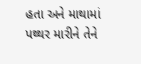હતા અને માથામાં પથ્થર મારીને તેને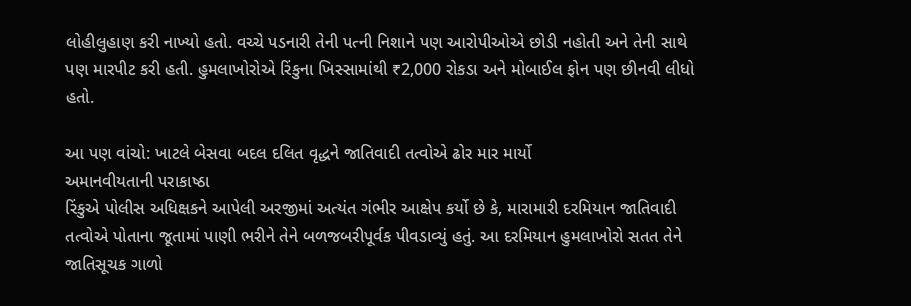લોહીલુહાણ કરી નાખ્યો હતો. વચ્ચે પડનારી તેની પત્ની નિશાને પણ આરોપીઓએ છોડી નહોતી અને તેની સાથે પણ મારપીટ કરી હતી. હુમલાખોરોએ રિંકુના ખિસ્સામાંથી ₹2,000 રોકડા અને મોબાઈલ ફોન પણ છીનવી લીધો હતો.

આ પણ વાંચો: ખાટલે બેસવા બદલ દલિત વૃદ્ધને જાતિવાદી તત્વોએ ઢોર માર માર્યો
અમાનવીયતાની પરાકાષ્ઠા
રિંકુએ પોલીસ અધિક્ષકને આપેલી અરજીમાં અત્યંત ગંભીર આક્ષેપ કર્યો છે કે, મારામારી દરમિયાન જાતિવાદી તત્વોએ પોતાના જૂતામાં પાણી ભરીને તેને બળજબરીપૂર્વક પીવડાવ્યું હતું. આ દરમિયાન હુમલાખોરો સતત તેને જાતિસૂચક ગાળો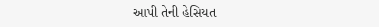આપી તેની હેસિયત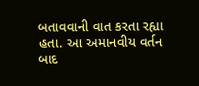બતાવવાની વાત કરતા રહ્યા હતા. આ અમાનવીય વર્તન બાદ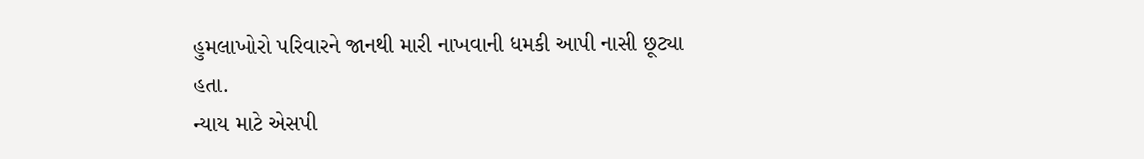હુમલાખોરો પરિવારને જાનથી મારી નાખવાની ધમકી આપી નાસી છૂટ્યા હતા.
ન્યાય માટે એસપી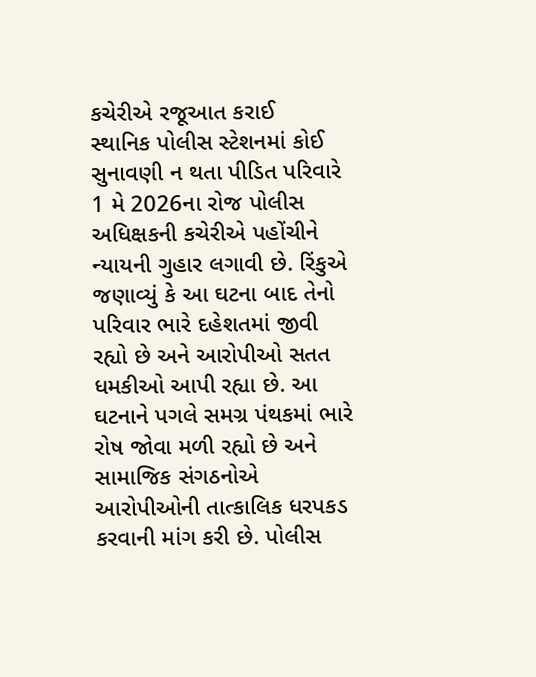કચેરીએ રજૂઆત કરાઈ
સ્થાનિક પોલીસ સ્ટેશનમાં કોઈ સુનાવણી ન થતા પીડિત પરિવારે 1 મે 2026ના રોજ પોલીસ અધિક્ષકની કચેરીએ પહોંચીને ન્યાયની ગુહાર લગાવી છે. રિંકુએ જણાવ્યું કે આ ઘટના બાદ તેનો પરિવાર ભારે દહેશતમાં જીવી રહ્યો છે અને આરોપીઓ સતત ધમકીઓ આપી રહ્યા છે. આ ઘટનાને પગલે સમગ્ર પંથકમાં ભારે રોષ જોવા મળી રહ્યો છે અને સામાજિક સંગઠનોએ આરોપીઓની તાત્કાલિક ધરપકડ કરવાની માંગ કરી છે. પોલીસ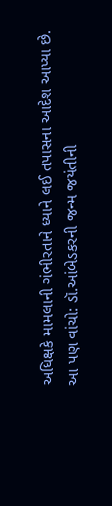અધિક્ષકે મામલાની ગંભીરતાને ધ્યાને લઈ તપાસના આદેશ આપ્યા છે.
આ પણ વાંચો: ડૉ.આંબેડકરની જન્મ જયંતીની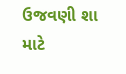ઉજવણી શા માટે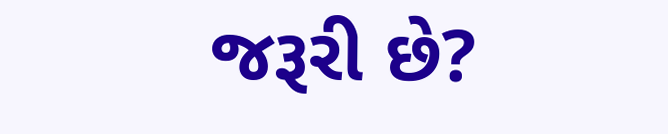જરૂરી છે?